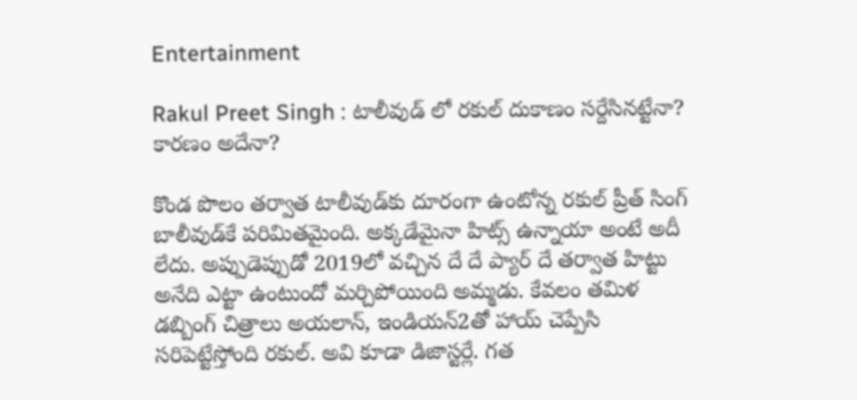Entertainment

Rakul Preet Singh : టాలీవుడ్ లో రకుల్ దుకాణం సర్దేసినట్టేనా? కారణం అదేనా?

కొండ పొలం తర్వాత టాలీవుడ్‌కు దూరంగా ఉంటోన్న రకుల్ ప్రీత్ సింగ్ బాలీవుడ్‌కే పరిమితమైంది. అక్కడేమైనా హిట్స్ ఉన్నాయా అంటే అదీ లేదు. అప్పుడెప్పుడో 2019లో వచ్చిన దే దే ప్యార్ దే తర్వాత హిట్టు అనేది ఎట్టా ఉంటుందో మర్చిపోయింది అమ్మడు. కేవలం తమిళ డబ్బింగ్ చిత్రాలు అయలాన్, ఇండియన్2తో హాయ్ చెప్పేసి సరిపెట్టేస్తోంది రకుల్. అవి కూడా డిజాస్టర్లే. గత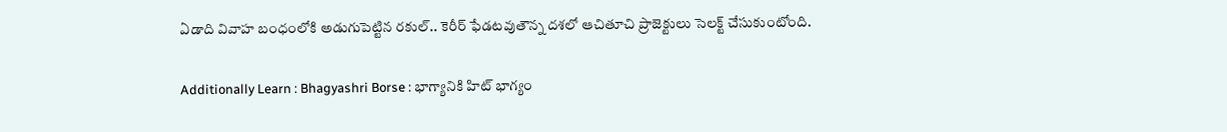ఏడాది వివాహ బంధంలోకి అడుగుపెట్టిన రకుల్.. కెరీర్ ఫేడటవుతౌన్న దశలో ఆచితూచి ప్రాజెక్టులు సెలక్ట్ చేసుకుంటోంది.

Additionally Learn : Bhagyashri Borse : భాగ్యానికి హిట్ భాగ్యం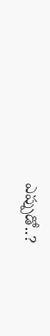ఎప్పుడో..?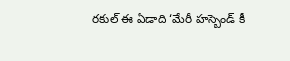రకుల్ ఈ ఏడాది ‘మేరీ హస్బెండ్ కీ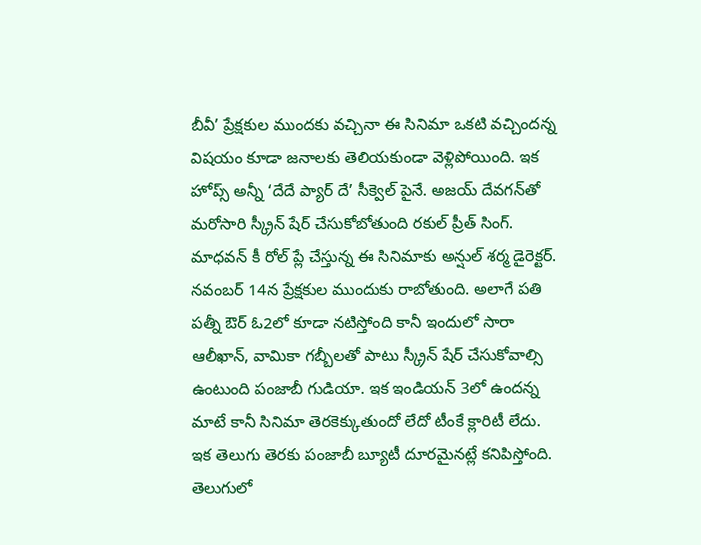బీవీ’ ప్రేక్షకుల ముందకు వచ్చినా ఈ సినిమా ఒకటి వచ్చిందన్న విషయం కూడా జనాలకు తెలియకుండా వెళ్లిపోయింది. ఇక హోప్స్ అన్నీ ‘దేదే ప్యార్ దే’ సీక్వెల్ పైనే. అజయ్ దేవగన్‌తో మరోసారి స్క్రీన్ షేర్ చేసుకోబోతుంది రకుల్ ప్రీత్ సింగ్. మాధవన్ కీ రోల్ ప్లే చేస్తున్న ఈ సినిమాకు అన్షుల్ శర్మ డైరెక్టర్. నవంబర్ 14న ప్రేక్షకుల ముందుకు రాబోతుంది. అలాగే పతి పత్నీ ఔర్ ఓ2లో కూడా నటిస్తోంది కానీ ఇందులో సారా ఆలీఖాన్, వామికా గబ్బీలతో పాటు స్క్రీన్ షేర్ చేసుకోవాల్సి ఉంటుంది పంజాబీ గుడియా. ఇక ఇండియన్ 3లో ఉందన్న మాటే కానీ సినిమా తెరకెక్కుతుందో లేదో టీంకే క్లారిటీ లేదు. ఇక తెలుగు తెరకు పంజాబీ బ్యూటీ దూరమైనట్లే కనిపిస్తోంది.  తెలుగులో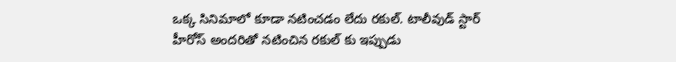ఒక్క సినిమాలో కూడా నటించడం లేదు రకుల్. టాలీవుడ్ స్టార్ హీరోస్ అందరితో నటించిన రకుల్ కు ఇప్పుడు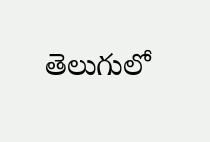తెలుగులో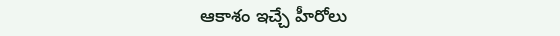ఆకాశం ఇచ్చే హీరోలు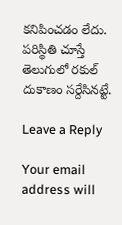కనిపించడం లేదు. పరిస్థితి చూస్తే తెలుగులో రకుల్ దుకాణం సర్దేసినట్టే.

Leave a Reply

Your email address will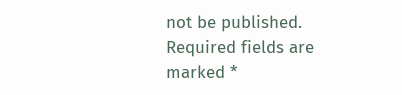not be published. Required fields are marked *